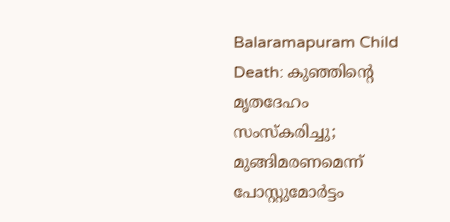Balaramapuram Child Death: കുഞ്ഞിന്റെ മൃതദേഹം സംസ്‌കരിച്ചു; മുങ്ങിമരണമെന്ന് പോസ്റ്റുമോര്‍ട്ടം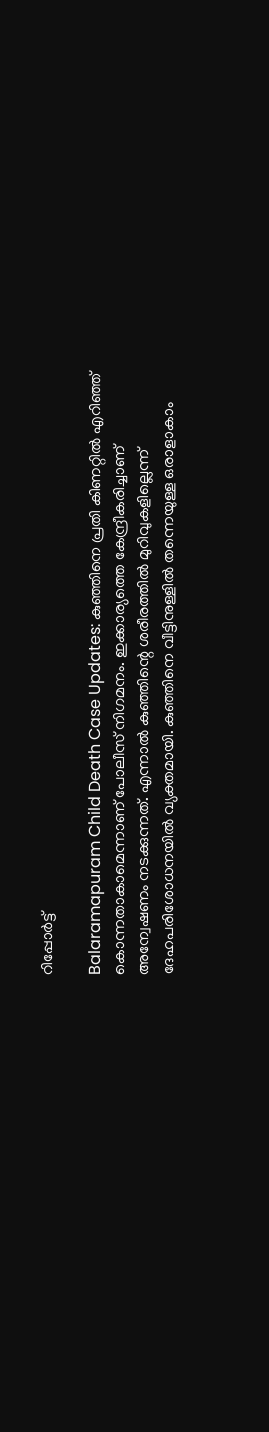റിപ്പോര്‍ട്ട്‌

Balaramapuram Child Death Case Updates: കുഞ്ഞിനെ പ്രതി കിണറ്റില്‍ എറിഞ്ഞ് കൊന്നതാകാമെന്നാണ് പോലീസ് നിഗമനം. ഇക്കാര്യത്തെ കേന്ദ്രീകരിച്ചാണ് അന്വേഷണം നടക്കുന്നത്. എന്നാല്‍ കുഞ്ഞിന്റെ ശരീരത്തില്‍ മുറിവുകളില്ലെന്ന് ദേഹപരിശോധനയില്‍ വ്യക്തമായി. കുഞ്ഞിനെ വീട്ടിനുള്ളില്‍ തന്നെയുള്ള ഒരാളാകാം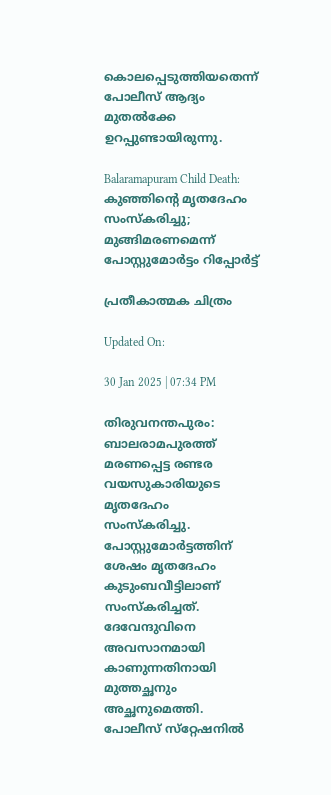കൊലപ്പെടുത്തിയതെന്ന് പോലീസ് ആദ്യം മുതല്‍ക്കേ ഉറപ്പുണ്ടായിരുന്നു.

Balaramapuram Child Death: കുഞ്ഞിന്റെ മൃതദേഹം സംസ്‌കരിച്ചു; മുങ്ങിമരണമെന്ന് പോസ്റ്റുമോര്‍ട്ടം റിപ്പോര്‍ട്ട്‌

പ്രതീകാത്മക ചിത്രം

Updated On:

30 Jan 2025 | 07:34 PM

തിരുവനന്തപുരം: ബാലരാമപുരത്ത് മരണപ്പെട്ട രണ്ടര വയസുകാരിയുടെ മൃതദേഹം സംസ്‌കരിച്ചു. പോസ്റ്റുമോര്‍ട്ടത്തിന് ശേഷം മൃതദേഹം കുടുംബവീട്ടിലാണ് സംസ്‌കരിച്ചത്. ദേവേന്ദുവിനെ അവസാനമായി കാണുന്നതിനായി മുത്തച്ഛനും അച്ഛനുമെത്തി. പോലീസ് സ്‌റ്റേഷനില്‍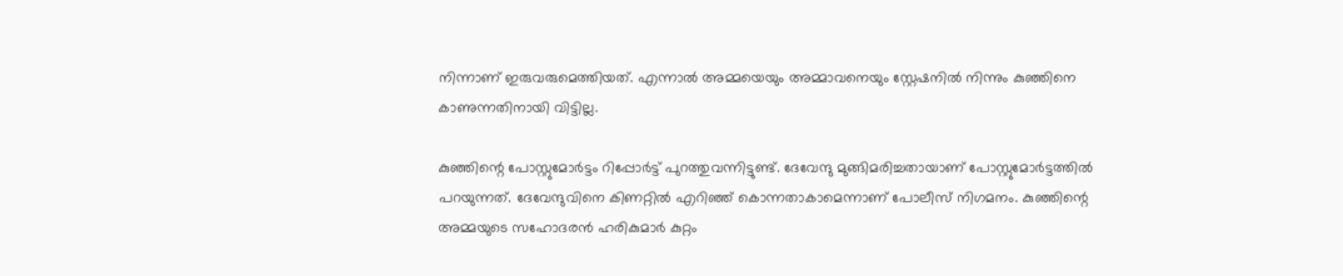നിന്നാണ് ഇരുവരുമെത്തിയത്. എന്നാല്‍ അമ്മയെയും അമ്മാവനെയും സ്റ്റേഷനില്‍ നിന്നും കുഞ്ഞിനെ കാണുന്നതിനായി വിട്ടില്ല.

കുഞ്ഞിന്റെ പോസ്റ്റുമോര്‍ട്ടം റിപ്പോര്‍ട്ട് പുറത്തുവന്നിട്ടുണ്ട്. ദേവേന്ദു മുങ്ങിമരിച്ചതായാണ് പോസ്റ്റുമോര്‍ട്ടത്തില്‍ പറയുന്നത്. ദേവേന്ദുവിനെ കിണറ്റില്‍ എറിഞ്ഞ് കൊന്നതാകാമെന്നാണ് പോലീസ് നിഗമനം. കുഞ്ഞിന്റെ അമ്മയുടെ സഹോദരന്‍ ഹരികുമാര്‍ കുറ്റം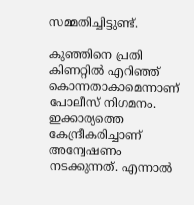സമ്മതിച്ചിട്ടുണ്ട്.

കുഞ്ഞിനെ പ്രതി കിണറ്റില്‍ എറിഞ്ഞ് കൊന്നതാകാമെന്നാണ് പോലീസ് നിഗമനം. ഇക്കാര്യത്തെ കേന്ദ്രീകരിച്ചാണ് അന്വേഷണം നടക്കുന്നത്. എന്നാല്‍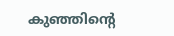കുഞ്ഞിന്റെ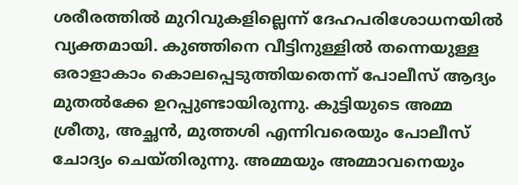ശരീരത്തില്‍ മുറിവുകളില്ലെന്ന് ദേഹപരിശോധനയില്‍ വ്യക്തമായി. കുഞ്ഞിനെ വീട്ടിനുള്ളില്‍ തന്നെയുള്ള ഒരാളാകാം കൊലപ്പെടുത്തിയതെന്ന് പോലീസ് ആദ്യം മുതല്‍ക്കേ ഉറപ്പുണ്ടായിരുന്നു. കുട്ടിയുടെ അമ്മ ശ്രീതു, അച്ഛന്‍, മുത്തശി എന്നിവരെയും പോലീസ് ചോദ്യം ചെയ്തിരുന്നു. അമ്മയും അമ്മാവനെയും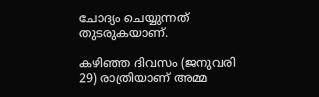ചോദ്യം ചെയ്യുന്നത് തുടരുകയാണ്.

കഴിഞ്ഞ ദിവസം (ജനുവരി 29) രാത്രിയാണ് അമ്മ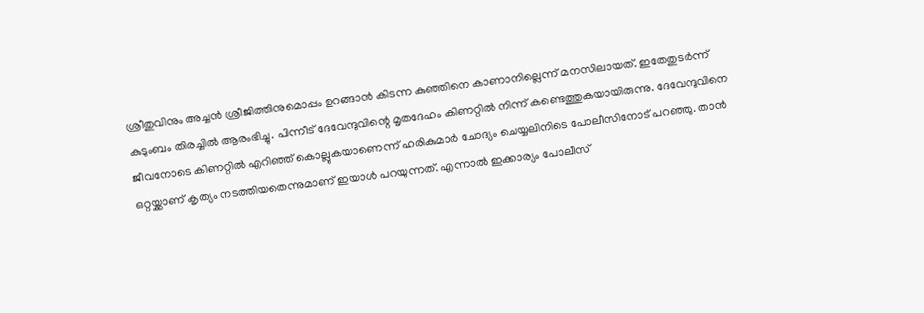ശ്രീതുവിനും അച്ചന്‍ ശ്രീജിത്തിനുമൊപ്പം ഉറങ്ങാന്‍ കിടന്ന കുഞ്ഞിനെ കാണാനില്ലെന്ന് മനസിലായത്. ഇതേതുടര്‍ന്ന് കുടുംബം തിരച്ചില്‍ ആരംഭിച്ചു. പിന്നീട് ദേവേന്ദുവിന്റെ മൃതദേഹം കിണറ്റില്‍ നിന്ന് കണ്ടെത്തുകയായിരുന്നു. ദേവേന്ദുവിനെ ജീവനോടെ കിണറ്റില്‍ എറിഞ്ഞ് കൊല്ലുകയാണെന്ന് ഹരികുമാര്‍ ചോദ്യം ചെയ്യലിനിടെ പോലീസിനോട് പറഞ്ഞു. താന്‍ ഒറ്റയ്ക്കാണ് കൃത്യം നടത്തിയതെന്നുമാണ് ഇയാള്‍ പറയുന്നത്. എന്നാല്‍ ഇക്കാര്യം പോലീസ്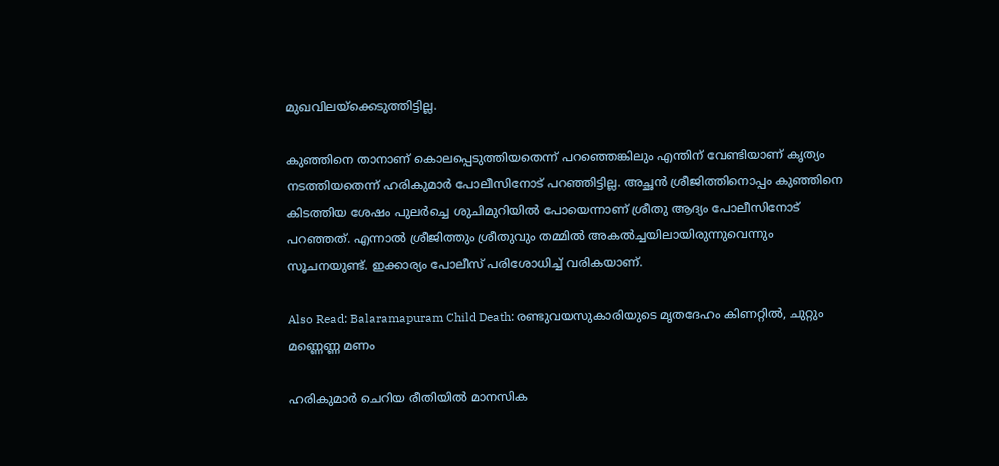മുഖവിലയ്‌ക്കെടുത്തിട്ടില്ല.

കുഞ്ഞിനെ താനാണ് കൊലപ്പെടുത്തിയതെന്ന് പറഞ്ഞെങ്കിലും എന്തിന് വേണ്ടിയാണ് കൃത്യം നടത്തിയതെന്ന് ഹരികുമാര്‍ പോലീസിനോട് പറഞ്ഞിട്ടില്ല. അച്ഛന്‍ ശ്രീജിത്തിനൊപ്പം കുഞ്ഞിനെ കിടത്തിയ ശേഷം പുലര്‍ച്ചെ ശുചിമുറിയില്‍ പോയെന്നാണ് ശ്രീതു ആദ്യം പോലീസിനോട് പറഞ്ഞത്. എന്നാല്‍ ശ്രീജിത്തും ശ്രീതുവും തമ്മില്‍ അകല്‍ച്ചയിലായിരുന്നുവെന്നും സൂചനയുണ്ട്. ഇക്കാര്യം പോലീസ് പരിശോധിച്ച് വരികയാണ്.

Also Read: Balaramapuram Child Death: രണ്ടുവയസുകാരിയുടെ മൃതദേഹം കിണറ്റിൽ, ചുറ്റും മണ്ണെണ്ണ മണം

ഹരികുമാര്‍ ചെറിയ രീതിയില്‍ മാനസിക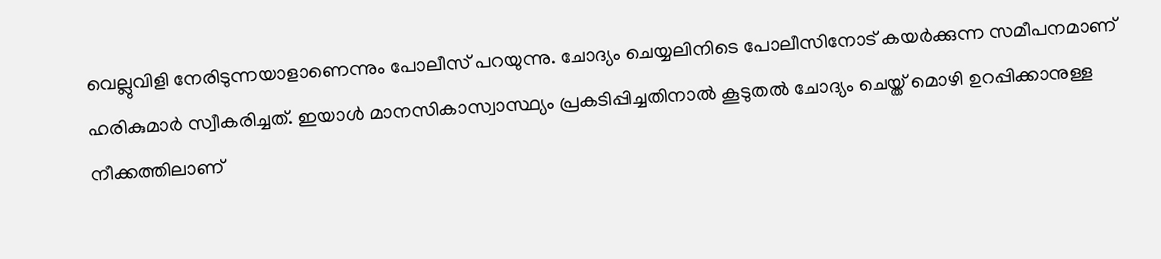വെല്ലുവിളി നേരിടുന്നയാളാണെന്നും പോലീസ് പറയുന്നു. ചോദ്യം ചെയ്യലിനിടെ പോലീസിനോട് കയര്‍ക്കുന്ന സമീപനമാണ് ഹരികുമാര്‍ സ്വീകരിച്ചത്. ഇയാള്‍ മാനസികാസ്വാസ്ഥ്യം പ്രകടിപ്പിച്ചതിനാല്‍ കൂടുതല്‍ ചോദ്യം ചെയ്ത് മൊഴി ഉറപ്പിക്കാനുള്ള നീക്കത്തിലാണ്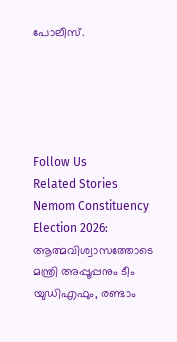പോലീസ്.





Follow Us
Related Stories
Nemom Constituency Election 2026: ആത്മവിശ്വാസത്തോടെ മന്ത്രി അപ്പൂപ്പനും ടീം യുഡിഎഫും, രണ്ടാം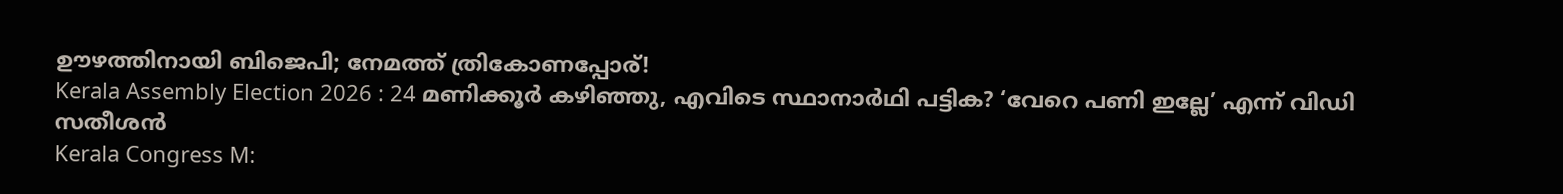ഊഴത്തിനായി ബിജെപി; നേമത്ത് ത്രികോണപ്പോര്!
Kerala Assembly Election 2026 : 24 മണിക്കൂർ കഴിഞ്ഞു, എവിടെ സ്ഥാനാർഥി പട്ടിക? ‘വേറെ പണി ഇല്ലേ’ എന്ന് വിഡി സതീശൻ
Kerala Congress M: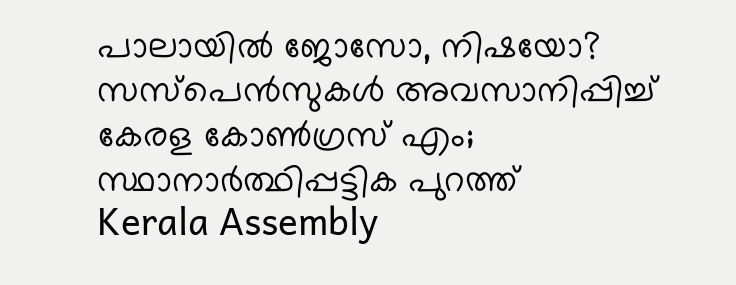പാലായില്‍ ജോസോ, നിഷയോ? സസ്‌പെന്‍സുകള്‍ അവസാനിപ്പിച്ച് കേരള കോണ്‍ഗ്രസ് എം; സ്ഥാനാര്‍ത്ഥിപ്പട്ടിക പുറത്ത്‌
Kerala Assembly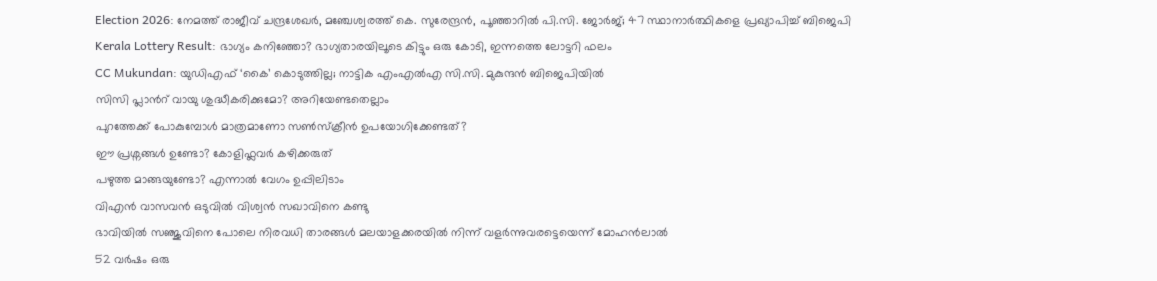Election 2026: നേമത്ത് രാജീവ് ചന്ദ്രശേഖര്‍, മഞ്ചേശ്വരത്ത് കെ. സുരേന്ദ്രന്‍, പൂഞ്ഞാറില്‍ പി.സി. ജോര്‍ജ്; 47 സ്ഥാനാര്‍ത്ഥികളെ പ്രഖ്യാപിച്ച് ബിജെപി
Kerala Lottery Result: ഭാഗ്യം കനിഞ്ഞോ? ഭാഗ്യതാരയിലൂടെ കിട്ടും ഒരു കോടി, ഇന്നത്തെ ലോട്ടറി ഫലം
CC Mukundan: യുഡിഎഫ് ‘കൈ’ കൊടുത്തില്ല; നാട്ടിക എംഎൽഎ സി.സി. മുകുന്ദൻ ബിജെപിയിൽ
സിസി പ്ലാന്‍റ് വായു ശുദ്ധീകരിക്കുമോ? അറിയേണ്ടതെല്ലാം
പുറത്തേക്ക് പോകുമ്പോള്‍ മാത്രമാണോ സണ്‍സ്‌ക്രീന്‍ ഉപയോഗിക്കേണ്ടത്?
ഈ പ്രശ്നങ്ങൾ ഉണ്ടോ? കോളിഫ്ലവർ കഴിക്കരുത്
പഴുത്ത മാങ്ങയുണ്ടോ? എന്നാല്‍ വേഗം ഉപ്പിലിടാം
വിഎൻ വാസവൻ ഒടുവിൽ വിശ്വൻ സഖാവിനെ കണ്ടു
ഭാവിയില്‍ സഞ്ജുവിനെ പോലെ നിരവധി താരങ്ങള്‍ മലയാളക്കരയില്‍ നിന്ന്‌ വളര്‍ന്നുവരട്ടെയെന്ന് മോഹന്‍ലാല്‍
52 വർഷം ഒരു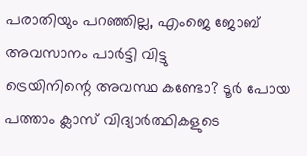പരാതിയും പറഞ്ഞില്ല, എംജെ ജോബ് അവസാനം പാർട്ടി വിട്ടു
ട്രെയിനിന്റെ അവസ്ഥ കണ്ടോ? ടൂര്‍ പോയ പത്താം ക്ലാസ് വിദ്യാര്‍ത്ഥികളുടെ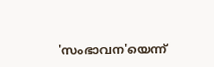'സംഭാവന'യെന്ന്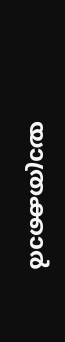യാത്രക്കാര്‍